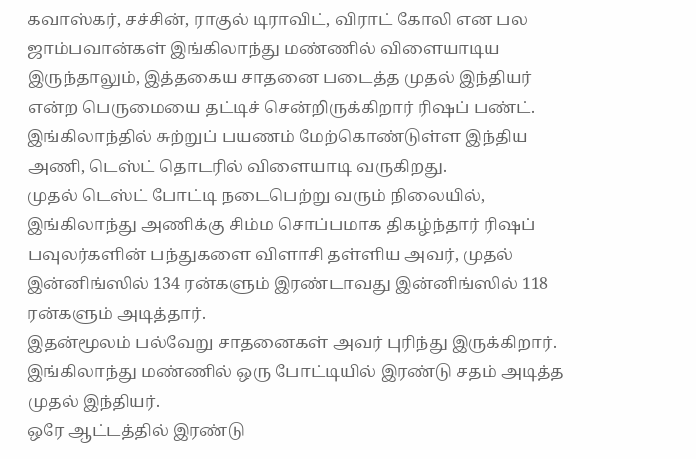கவாஸ்கர், சச்சின், ராகுல் டிராவிட், விராட் கோலி என பல ஜாம்பவான்கள் இங்கிலாந்து மண்ணில் விளையாடிய இருந்தாலும், இத்தகைய சாதனை படைத்த முதல் இந்தியர் என்ற பெருமையை தட்டிச் சென்றிருக்கிறார் ரிஷப் பண்ட்.
இங்கிலாந்தில் சுற்றுப் பயணம் மேற்கொண்டுள்ள இந்திய அணி, டெஸ்ட் தொடரில் விளையாடி வருகிறது.
முதல் டெஸ்ட் போட்டி நடைபெற்று வரும் நிலையில், இங்கிலாந்து அணிக்கு சிம்ம சொப்பமாக திகழ்ந்தார் ரிஷப்
பவுலர்களின் பந்துகளை விளாசி தள்ளிய அவர், முதல் இன்னிங்ஸில் 134 ரன்களும் இரண்டாவது இன்னிங்ஸில் 118 ரன்களும் அடித்தார்.
இதன்மூலம் பல்வேறு சாதனைகள் அவர் புரிந்து இருக்கிறார்.
இங்கிலாந்து மண்ணில் ஒரு போட்டியில் இரண்டு சதம் அடித்த முதல் இந்தியர்.
ஒரே ஆட்டத்தில் இரண்டு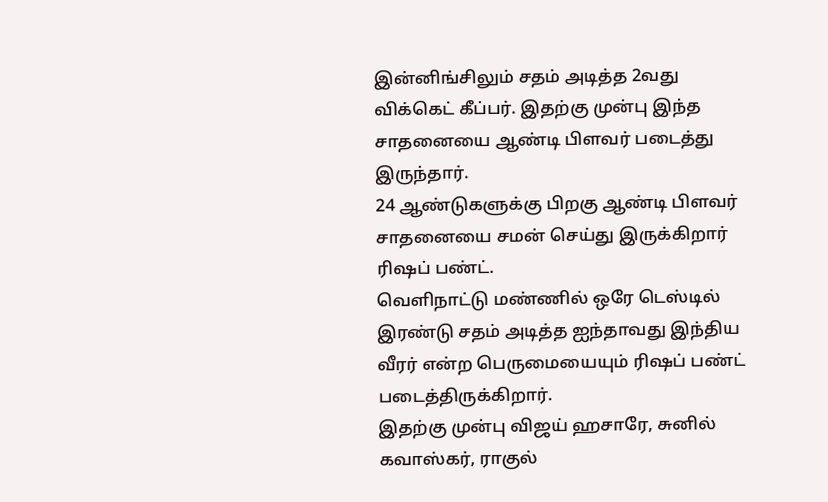இன்னிங்சிலும் சதம் அடித்த 2வது விக்கெட் கீப்பர். இதற்கு முன்பு இந்த சாதனையை ஆண்டி பிளவர் படைத்து இருந்தார்.
24 ஆண்டுகளுக்கு பிறகு ஆண்டி பிளவர் சாதனையை சமன் செய்து இருக்கிறார் ரிஷப் பண்ட்.
வெளிநாட்டு மண்ணில் ஒரே டெஸ்டில் இரண்டு சதம் அடித்த ஐந்தாவது இந்திய வீரர் என்ற பெருமையையும் ரிஷப் பண்ட் படைத்திருக்கிறார்.
இதற்கு முன்பு விஜய் ஹசாரே, சுனில் கவாஸ்கர், ராகுல்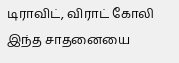டிராவிட், விராட் கோலி இந்த சாதனையை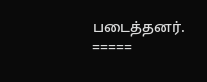படைத்தனர்.
=====